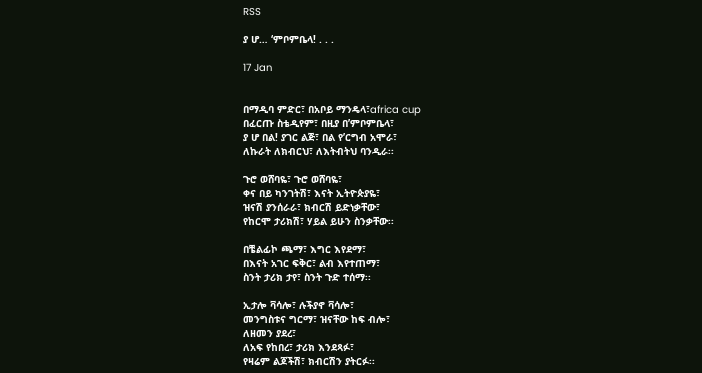RSS

ያ ሆ… ‘ምቦምቤላ! . . .

17 Jan


በማዲባ ምድር፣ በአቦይ ማንዴላ፣africa cup
በፈርጡ ስቴዲየም፣ በዚያ በ’ምቦምቤላ፣
ያ ሆ በል! ያገር ልጅ፣ በል የ’ርግብ አሞራ፣
ለኩራት ለክብርህ፣ ለእትብትህ ባንዲራ፡፡

ጉሮ ወሸባዬ፣ ጉሮ ወሸባዬ፣
ቀና በይ ካንገትሽ፣ እናት ኢትዮጵያዬ፣
ዝናሽ ያንሰራራ፣ ክብርሽ ይድነቃቸው፣
የከርሞ ታሪክሽ፣ ሃይል ይሁን ስንቃቸው፡፡

በቼልፊኮ ጫማ፣ እግር እየደማ፣
በእናት አገር ፍቅር፣ ልብ እየተጠማ፣
ስንት ታሪክ ታየ፣ ስንት ጉድ ተሰማ፡፡

ኢታሎ ቫሳሎ፣ ሉችያኖ ቫሳሎ፣
መንግስቱና ግርማ፣ ዝናቸው ከፍ ብሎ፣
ለዘመን ያደረ፣
ለአፍ የከበረ፣ ታሪክ እንደጻፉ፣
የዛሬም ልጆችሽ፣ ክብርሽን ያትርፉ፡፡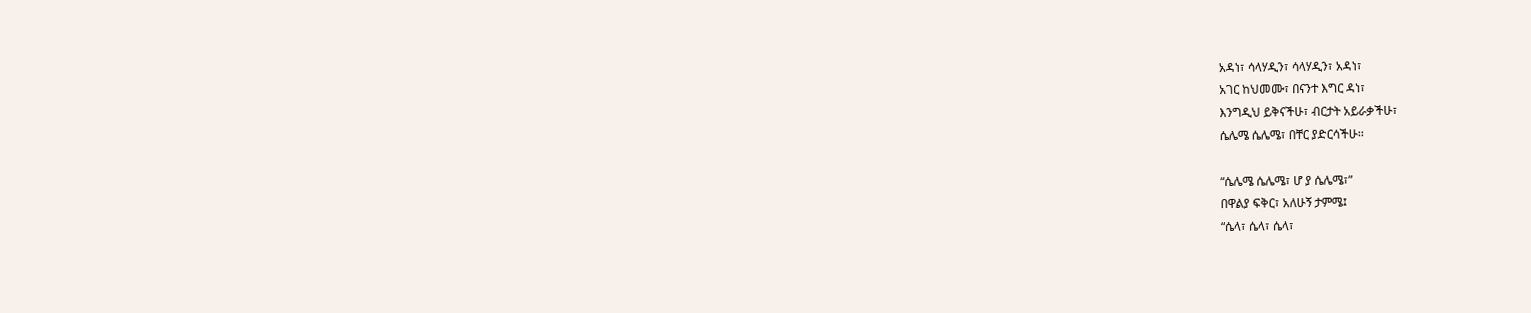አዳነ፣ ሳላሃዲን፣ ሳላሃዲን፣ አዳነ፣
አገር ከህመሙ፣ በናንተ እግር ዳነ፣
እንግዲህ ይቅናችሁ፣ ብርታት አይራቃችሁ፣
ሴሌሜ ሴሌሜ፣ በቸር ያድርሳችሁ፡፡

“ሴሌሜ ሴሌሜ፣ ሆ ያ ሴሌሜ፣”
በዋልያ ፍቅር፣ አለሁኝ ታምሜ፤
“ሴላ፣ ሴላ፣ ሴላ፣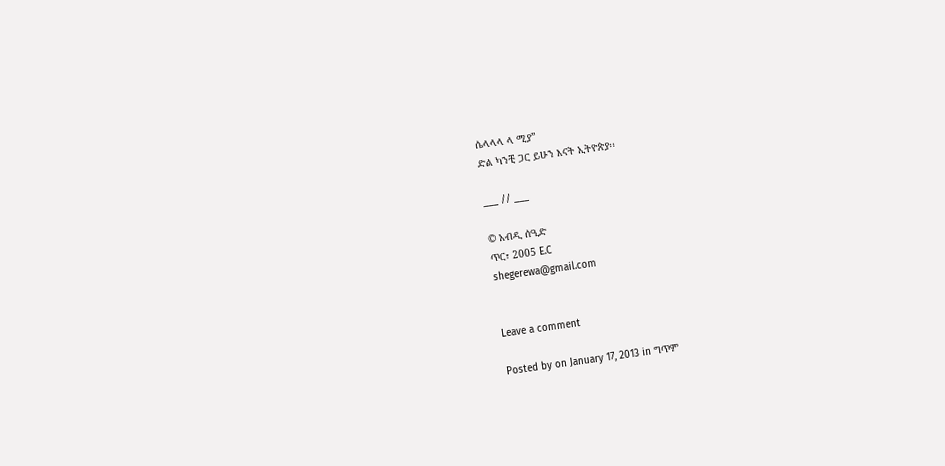ሴላላላ ላ ሚያ”
ድል ካንቺ ጋር ይሁን እናት ኢትዮጵያ፡፡

___ // ___

© አብዲ ሰዒድ
ጥር፣ 2005 E.C
shegerewa@gmail.com


Leave a comment

Posted by on January 17, 2013 in ግጥም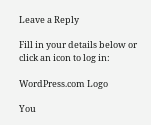Leave a Reply

Fill in your details below or click an icon to log in:

WordPress.com Logo

You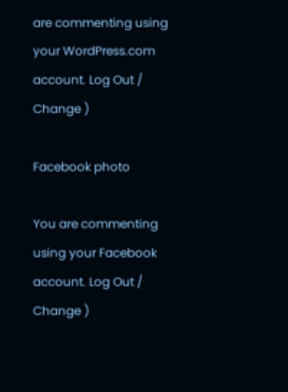are commenting using your WordPress.com account. Log Out /  Change )

Facebook photo

You are commenting using your Facebook account. Log Out /  Change )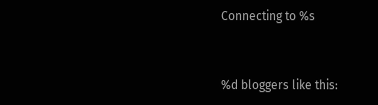Connecting to %s


%d bloggers like this: